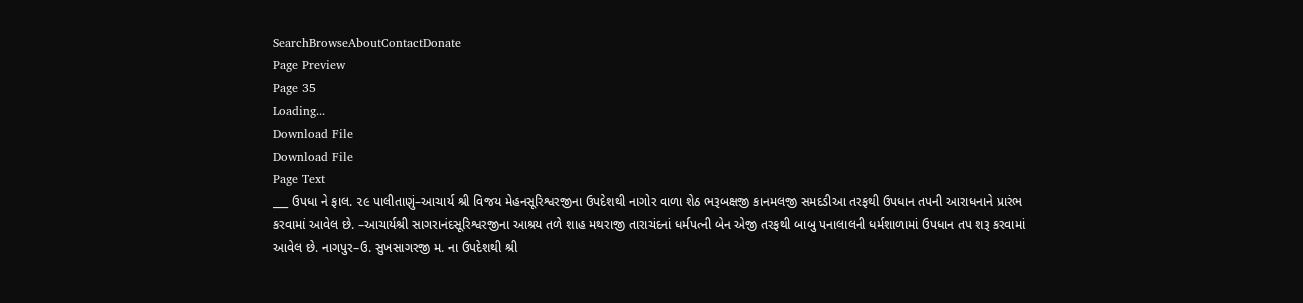SearchBrowseAboutContactDonate
Page Preview
Page 35
Loading...
Download File
Download File
Page Text
___ ઉપધા ને ફાલ. ૨૯ પાલીતાણું–આચાર્ય શ્રી વિજય મેહનસૂરિશ્વરજીના ઉપદેશથી નાગોર વાળા શેઠ ભરૂબક્ષજી કાનમલજી સમદડીઆ તરફથી ઉપધાન તપની આરાધનાને પ્રારંભ કરવામાં આવેલ છે. –આચાર્યશ્રી સાગરાનંદસૂરિશ્વરજીના આશ્રય તળે શાહ મથરાજી તારાચંદનાં ધર્મપત્ની બેન એજી તરફથી બાબુ પનાલાલની ધર્મશાળામાં ઉપધાન તપ શરૂ કરવામાં આવેલ છે. નાગપુર–ઉ. સુખસાગરજી મ. ના ઉપદેશથી શ્રી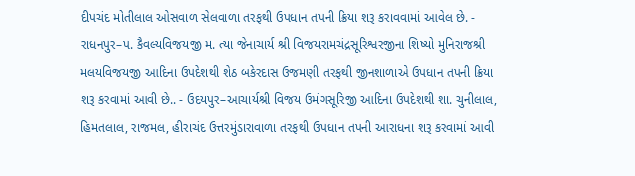દીપચંદ મોતીલાલ ઓસવાળ સેલવાળા તરફથી ઉપધાન તપની ક્રિયા શરૂ કરાવવામાં આવેલ છે. - રાધનપુર–પ. કૈવલ્યવિજયજી મ. ત્યા જેનાચાર્ય શ્રી વિજયરામચંદ્રસૂરિશ્વરજીના શિષ્યો મુનિરાજશ્રી મલયવિજયજી આદિના ઉપદેશથી શેઠ બકેરદાસ ઉજમણી તરફથી જીનશાળાએ ઉપધાન તપની ક્રિયા શરૂ કરવામાં આવી છે.. - ઉદયપુર–આચાર્યશ્રી વિજય ઉમંગસૂરિજી આદિના ઉપદેશથી શા. ચુનીલાલ, હિમતલાલ, રાજમલ, હીરાચંદ ઉત્તરમુંડારાવાળા તરફથી ઉપધાન તપની આરાધના શરૂ કરવામાં આવી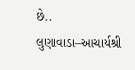છે.. લુણાવાડા–આચાર્યશ્રી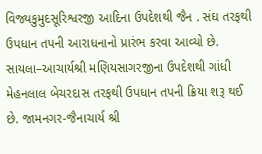વિજ્યકુમુદસૂરિશ્વરજી આદિના ઉપદેશથી જૈન . સંઘ તરફથી ઉપધાન તપની આરાધનાનો પ્રારંભ કરવા આવ્યો છે. સાયલા–આચાર્યશ્રી મણિયસાગરજીના ઉપદેશથી ગાંધી મેહનલાલ બેચરદાસ તરફથી ઉપધાન તપની ક્રિયા શરૂ થઈ છે. જામનગર-જૈનાચાર્ય શ્રી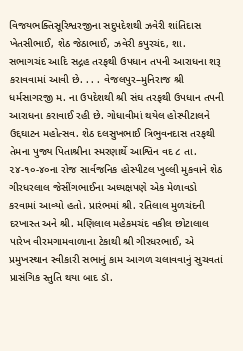વિજયભક્તિસૂરિશ્વરજીના સદુપદેશથી ઝવેરી શાંતિદાસ ખેતસીભાઈ, શેઠ જેઠાભાઈ, ઝવેરી કપુરચંદ, શા. સભાગચંદ આદિ સદ્ગહ તરફથી ઉપધાન તપની આરાધના શરૂ કરાવવામાં આવી છે. . . . વેજલપુર–મુનિરાજ શ્રી ધર્મસાગરજી મ. ના ઉપદેશથી શ્રી સંઘ તરફથી ઉપધાન તપની આરાધના કરાવાઈ રહી છે. ગોધાવીમાં થયેલ હોસ્પીટાલને ઉદ્દઘાટન મહોત્સવ. શેઠ દલસુખભાઈ ત્રિભુવનદાસ તરફથી તેમના પુજ્ય પિતાશ્રીના સ્મરણાર્થે આશ્વિન વદ ૮ તા. ૨૪-૧૦-૪૦ના રોજ સાર્વજનિક હોસ્પીટલ ખુલ્લી મુકવાને શેઠ ગીરધરલાલ જેસીંગભાઈના અધ્યક્ષપણે એક મેળાવડો કરવામાં આવ્યો હતો. પ્રારંભમાં શ્રી. રતિલાલ મુળચંદની દરખાસ્ત અને શ્રી. મણિલાલ મહેકમચંદ વકીલ છોટાલાલ પારેખ વીરમગામવાળાના ટેકાથી શ્રી ગીરધરભાઈ, એ પ્રમુખસ્થાન સ્વીકારી સભાનું કામ આગળ ચલાવવાનું સુચવતાં પ્રાસંગિક સ્તુતિ થયા બાદ ડૉ.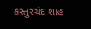કસ્તુરચંદ શાહ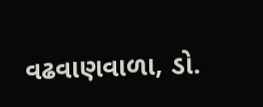વઢવાણવાળા, ડો.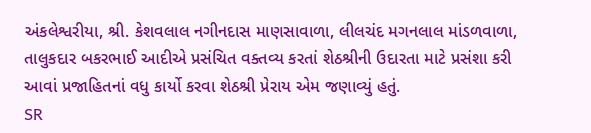અંકલેશ્વરીયા, શ્રી. કેશવલાલ નગીનદાસ માણસાવાળા, લીલચંદ મગનલાલ માંડળવાળા, તાલુકદાર બકરભાઈ આદીએ પ્રસંચિત વક્તવ્ય કરતાં શેઠશ્રીની ઉદારતા માટે પ્રસંશા કરી આવાં પ્રજાહિતનાં વધુ કાર્યો કરવા શેઠશ્રી પ્રેરાય એમ જણાવ્યું હતું.
SR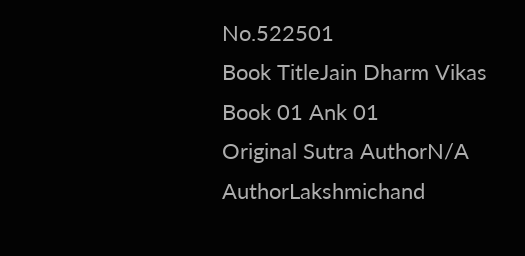No.522501
Book TitleJain Dharm Vikas Book 01 Ank 01
Original Sutra AuthorN/A
AuthorLakshmichand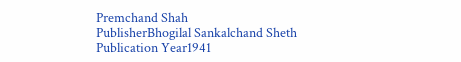Premchand Shah
PublisherBhogilal Sankalchand Sheth
Publication Year1941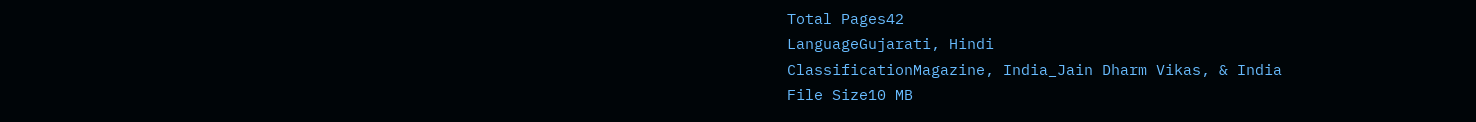Total Pages42
LanguageGujarati, Hindi
ClassificationMagazine, India_Jain Dharm Vikas, & India
File Size10 MB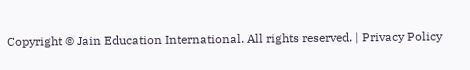Copyright © Jain Education International. All rights reserved. | Privacy Policy